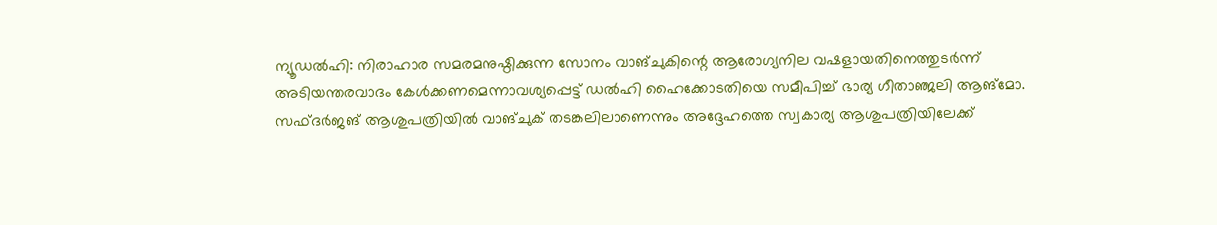ന്യൂഡൽഹി: നിരാഹാര സമരമനുഷ്ഠിക്കുന്ന സോനം വാങ്ചുകിന്റെ ആരോഗ്യനില വഷളായതിനെത്തുടർന്ന് അടിയന്തരവാദം കേൾക്കണമെന്നാവശ്യപ്പെട്ട് ഡൽഹി ഹൈക്കോടതിയെ സമീപിച്ച് ഭാര്യ ഗീതാഞ്ജലി ആങ്മോ. സഫ്ദർജങ് ആശുപത്രിയിൽ വാങ്ചുക് തടങ്കലിലാണെന്നും അദ്ദേഹത്തെ സ്വകാര്യ ആശുപത്രിയിലേക്ക്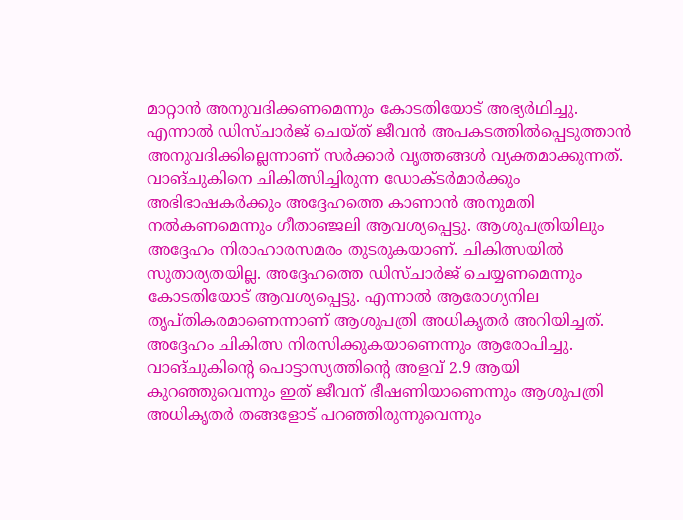മാറ്റാൻ അനുവദിക്കണമെന്നും കോടതിയോട് അഭ്യർഥിച്ചു. എന്നാൽ ഡിസ്ചാർജ് ചെയ്ത് ജീവൻ അപകടത്തിൽപ്പെടുത്താൻ അനുവദിക്കില്ലെന്നാണ് സർക്കാർ വൃത്തങ്ങൾ വ്യക്തമാക്കുന്നത്.
വാങ്ചുകിനെ ചികിത്സിച്ചിരുന്ന ഡോക്ടർമാർക്കും അഭിഭാഷകർക്കും അദ്ദേഹത്തെ കാണാൻ അനുമതി നൽകണമെന്നും ഗീതാഞ്ജലി ആവശ്യപ്പെട്ടു. ആശുപത്രിയിലും അദ്ദേഹം നിരാഹാരസമരം തുടരുകയാണ്. ചികിത്സയിൽ സുതാര്യതയില്ല. അദ്ദേഹത്തെ ഡിസ്ചാർജ് ചെയ്യണമെന്നും കോടതിയോട് ആവശ്യപ്പെട്ടു. എന്നാൽ ആരോഗ്യനില തൃപ്തികരമാണെന്നാണ് ആശുപത്രി അധികൃതർ അറിയിച്ചത്. അദ്ദേഹം ചികിത്സ നിരസിക്കുകയാണെന്നും ആരോപിച്ചു.
വാങ്ചുകിന്റെ പൊട്ടാസ്യത്തിന്റെ അളവ് 2.9 ആയി കുറഞ്ഞുവെന്നും ഇത് ജീവന് ഭീഷണിയാണെന്നും ആശുപത്രി അധികൃതർ തങ്ങളോട് പറഞ്ഞിരുന്നുവെന്നും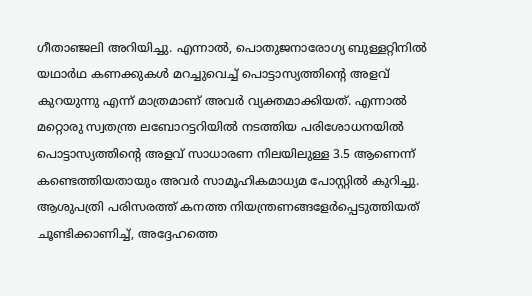ഗീതാഞ്ജലി അറിയിച്ചു. എന്നാൽ, പൊതുജനാരോഗ്യ ബുള്ളറ്റിനിൽ യഥാർഥ കണക്കുകൾ മറച്ചുവെച്ച് പൊട്ടാസ്യത്തിന്റെ അളവ് കുറയുന്നു എന്ന് മാത്രമാണ് അവർ വ്യക്തമാക്കിയത്. എന്നാൽ മറ്റൊരു സ്വതന്ത്ര ലബോറട്ടറിയിൽ നടത്തിയ പരിശോധനയിൽ പൊട്ടാസ്യത്തിന്റെ അളവ് സാധാരണ നിലയിലുള്ള 3.5 ആണെന്ന് കണ്ടെത്തിയതായും അവർ സാമൂഹികമാധ്യമ പോസ്റ്റിൽ കുറിച്ചു.
ആശുപത്രി പരിസരത്ത് കനത്ത നിയന്ത്രണങ്ങളേർപ്പെടുത്തിയത് ചൂണ്ടിക്കാണിച്ച്, അദ്ദേഹത്തെ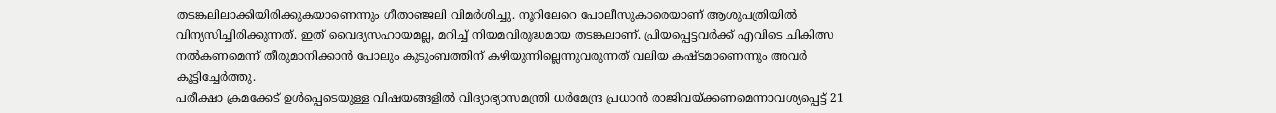തടങ്കലിലാക്കിയിരിക്കുകയാണെന്നും ഗീതാഞ്ജലി വിമർശിച്ചു. നൂറിലേറെ പോലീസുകാരെയാണ് ആശുപത്രിയിൽ വിന്യസിച്ചിരിക്കുന്നത്. ഇത് വൈദ്യസഹായമല്ല, മറിച്ച് നിയമവിരുദ്ധമായ തടങ്കലാണ്. പ്രിയപ്പെട്ടവർക്ക് എവിടെ ചികിത്സ നൽകണമെന്ന് തീരുമാനിക്കാൻ പോലും കുടുംബത്തിന് കഴിയുന്നില്ലെന്നുവരുന്നത് വലിയ കഷ്ടമാണെന്നും അവർ കൂട്ടിച്ചേർത്തു.
പരീക്ഷാ ക്രമക്കേട് ഉൾപ്പെടെയുള്ള വിഷയങ്ങളിൽ വിദ്യാഭ്യാസമന്ത്രി ധർമേന്ദ്ര പ്രധാൻ രാജിവയ്ക്കണമെന്നാവശ്യപ്പെട്ട് 21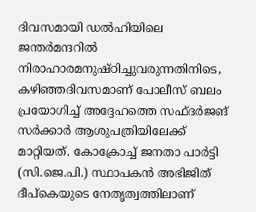ദിവസമായി ഡൽഹിയിലെ ജന്തർമന്ദറിൽ നിരാഹാരമനുഷ്ഠിച്ചുവരുന്നതിനിടെ, കഴിഞ്ഞദിവസമാണ് പോലീസ് ബലം പ്രയോഗിച്ച് അദ്ദേഹത്തെ സഫ്ദർജങ് സർക്കാർ ആശുപത്രിയിലേക്ക് മാറ്റിയത്. കോക്രോച്ച് ജനതാ പാർട്ടി (സി.ജെ.പി.) സ്ഥാപകൻ അഭിജിത് ദീപ്കെയുടെ നേതൃത്വത്തിലാണ്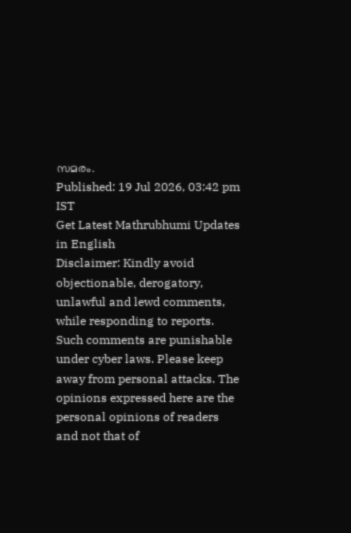സമരം.
Published: 19 Jul 2026, 03:42 pm IST
Get Latest Mathrubhumi Updates in English
Disclaimer: Kindly avoid objectionable, derogatory, unlawful and lewd comments, while responding to reports. Such comments are punishable under cyber laws. Please keep away from personal attacks. The opinions expressed here are the personal opinions of readers and not that of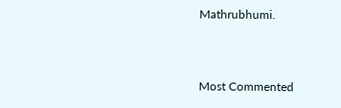Mathrubhumi.


Most Commented